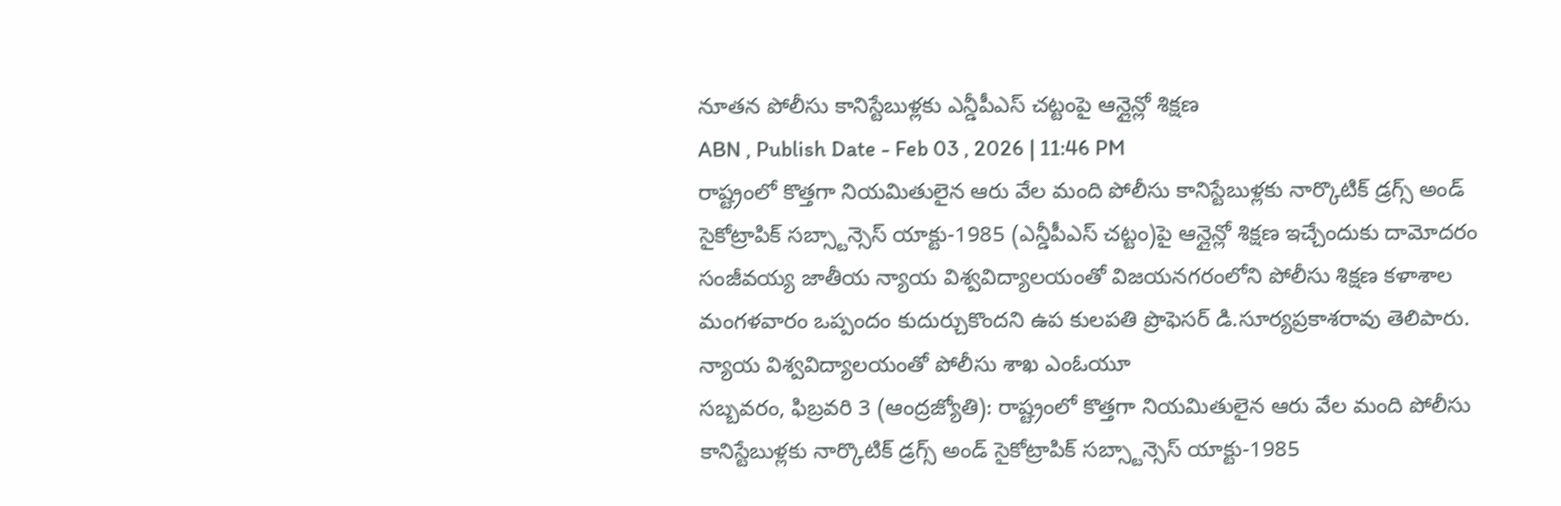నూతన పోలీసు కానిస్టేబుళ్లకు ఎన్డీపీఎస్ చట్టంపై ఆన్లైన్లో శిక్షణ
ABN , Publish Date - Feb 03 , 2026 | 11:46 PM
రాష్ట్రంలో కొత్తగా నియమితులైన ఆరు వేల మంది పోలీసు కానిస్టేబుళ్లకు నార్కొటిక్ డ్రగ్స్ అండ్ సైకోట్రాపిక్ సబ్స్టాన్సెస్ యాక్టు-1985 (ఎన్డీపీఎస్ చట్టం)పై ఆన్లైన్లో శిక్షణ ఇచ్చేందుకు దామోదరం సంజీవయ్య జాతీయ న్యాయ విశ్వవిద్యాలయంతో విజయనగరంలోని పోలీసు శిక్షణ కళాశాల మంగళవారం ఒప్పందం కుదుర్చుకొందని ఉప కులపతి ప్రొఫెసర్ డి.సూర్యప్రకాశరావు తెలిపారు.
న్యాయ విశ్వవిద్యాలయంతో పోలీసు శాఖ ఎంఓయూ
సబ్బవరం, ఫిబ్రవరి 3 (ఆంద్రజ్యోతి): రాష్ట్రంలో కొత్తగా నియమితులైన ఆరు వేల మంది పోలీసు కానిస్టేబుళ్లకు నార్కొటిక్ డ్రగ్స్ అండ్ సైకోట్రాపిక్ సబ్స్టాన్సెస్ యాక్టు-1985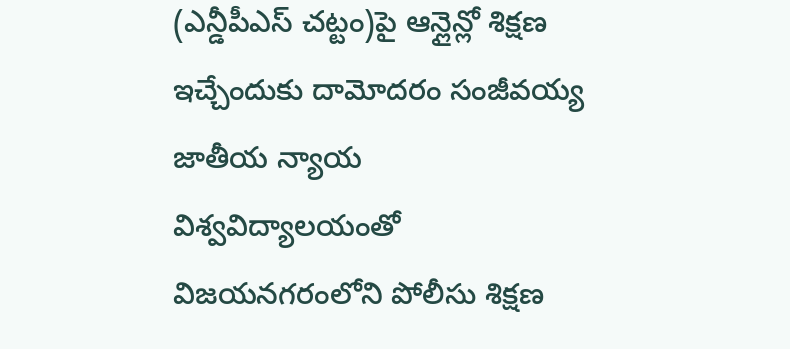(ఎన్డీపీఎస్ చట్టం)పై ఆన్లైన్లో శిక్షణ ఇచ్చేందుకు దామోదరం సంజీవయ్య జాతీయ న్యాయ విశ్వవిద్యాలయంతో విజయనగరంలోని పోలీసు శిక్షణ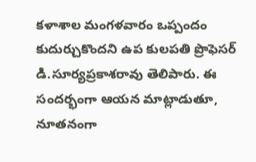కళాశాల మంగళవారం ఒప్పందం కుదుర్చుకొందని ఉప కులపతి ప్రొఫెసర్ డి.సూర్యప్రకాశరావు తెలిపారు. ఈ సందర్భంగా ఆయన మాట్లాడుతూ, నూతనంగా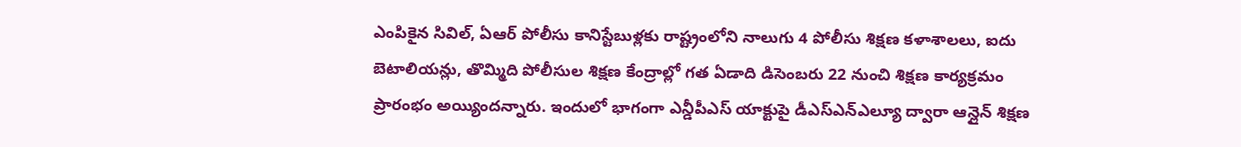ఎంపికైన సివిల్, ఏఆర్ పోలీసు కానిస్టేబుళ్లకు రాష్ట్రంలోని నాలుగు 4 పోలీసు శిక్షణ కళాశాలలు, ఐదు బెటాలియన్లు, తొమ్మిది పోలీసుల శిక్షణ కేంద్రాల్లో గత ఏడాది డిసెంబరు 22 నుంచి శిక్షణ కార్యక్రమం ప్రారంభం అయ్యిందన్నారు. ఇందులో భాగంగా ఎన్డీపీఎస్ యాక్టుపై డీఎస్ఎన్ఎల్యూ ద్వారా ఆన్లైన్ శిక్షణ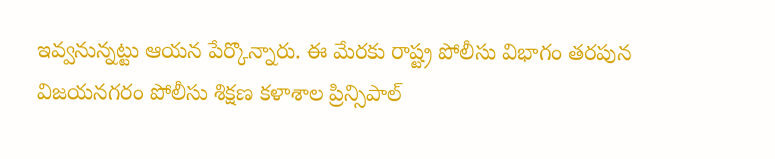ఇవ్వనున్నట్టు ఆయన పేర్కొన్నారు. ఈ మేరకు రాష్ట్ర పోలీసు విభాగం తరపున విజయనగరం పోలీసు శిక్షణ కళాశాల ప్రిన్సిపాల్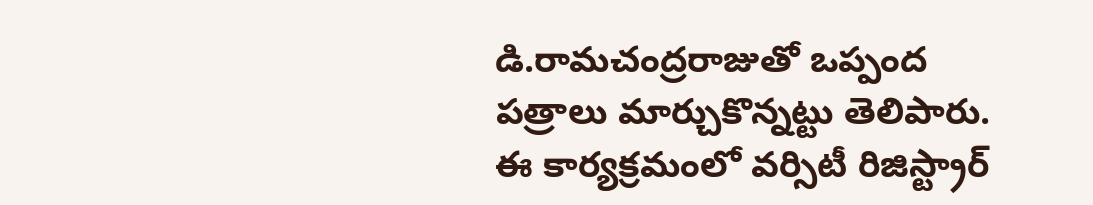డి.రామచంద్రరాజుతో ఒప్పంద పత్రాలు మార్చుకొన్నట్టు తెలిపారు. ఈ కార్యక్రమంలో వర్సిటీ రిజిస్ట్రార్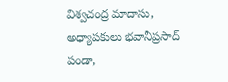విశ్వచంద్ర మాదాసు, అధ్యాపకులు భవానీప్రసాద్ పండా,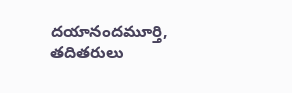దయానందమూర్తి, తదితరులు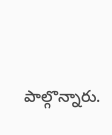పాల్గొన్నారు.